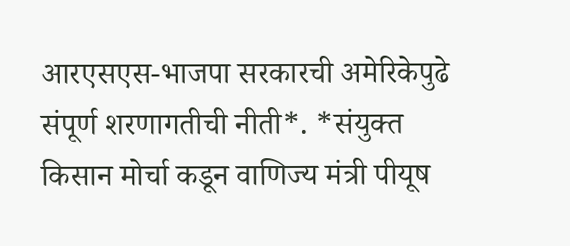आरएसएस-भाजपा सरकारची अमेरिकेपुढे संपूर्ण शरणागतीची नीती*. *संयुक्त किसान मोर्चा कडून वाणिज्य मंत्री पीयूष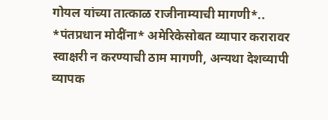गोयल यांच्या तात्काळ राजीनाम्याची मागणी*..
*पंतप्रधान मोदींना* अमेरिकेसोबत व्यापार करारावर स्वाक्षरी न करण्याची ठाम मागणी, अन्यथा देशव्यापी व्यापक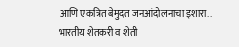आणि एकत्रित बेमुदत जनआंदोलनाचा इशारा..
भारतीय शेतकरी व शेती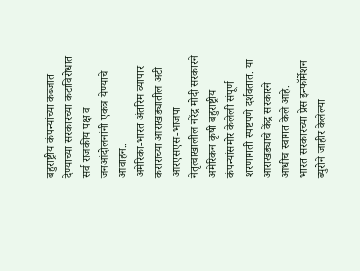बहुराष्ट्रीय कंपन्यांच्या कब्जात देण्याच्या सरकारच्या कटाविरोधात सर्व राजकीय पक्ष व जनआंदोलनांनी एकत्र येण्याचे आवाहन..
अमेरिका-भारत अंतरिम व्यापार कराराच्या आराखड्यातील अटी आरएसएस-भाजपा नेतृत्वाखालील नरेंद्र मोदी सरकारने अमेरिकन कृषी बहुराष्ट्रीय कंपन्यांसमोर केलेली संपूर्ण शरणागती स्पष्टपणे दर्शवतात. या आराखड्याचे केंद्र सरकारने आधीच स्वागत केले आहे.
भारत सरकारच्या प्रेस इन्फॉर्मेशन ब्युरोने जाहीर केलेल्या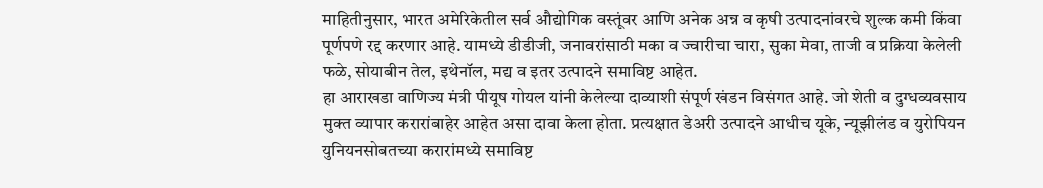माहितीनुसार, भारत अमेरिकेतील सर्व औद्योगिक वस्तूंवर आणि अनेक अन्न व कृषी उत्पादनांवरचे शुल्क कमी किंवा पूर्णपणे रद्द करणार आहे. यामध्ये डीडीजी, जनावरांसाठी मका व ज्वारीचा चारा, सुका मेवा, ताजी व प्रक्रिया केलेली फळे, सोयाबीन तेल, इथेनॉल, मद्य व इतर उत्पादने समाविष्ट आहेत.
हा आराखडा वाणिज्य मंत्री पीयूष गोयल यांनी केलेल्या दाव्याशी संपूर्ण खंडन विसंगत आहे. जो शेती व दुग्धव्यवसाय मुक्त व्यापार करारांबाहेर आहेत असा दावा केला होता. प्रत्यक्षात डेअरी उत्पादने आधीच यूके, न्यूझीलंड व युरोपियन युनियनसोबतच्या करारांमध्ये समाविष्ट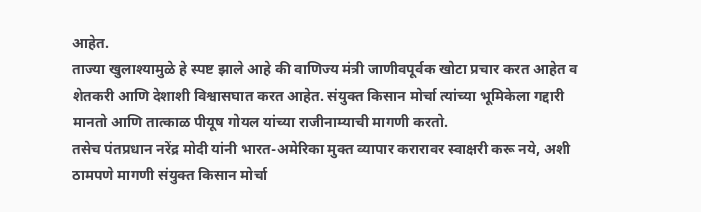आहेत.
ताज्या खुलाश्यामुळे हे स्पष्ट झाले आहे की वाणिज्य मंत्री जाणीवपूर्वक खोटा प्रचार करत आहेत व शेतकरी आणि देशाशी विश्वासघात करत आहेत. संयुक्त किसान मोर्चा त्यांच्या भूमिकेला गद्दारी मानतो आणि तात्काळ पीयूष गोयल यांच्या राजीनाम्याची मागणी करतो.
तसेच पंतप्रधान नरेंद्र मोदी यांनी भारत-अमेरिका मुक्त व्यापार करारावर स्वाक्षरी करू नये, अशी ठामपणे मागणी संयुक्त किसान मोर्चा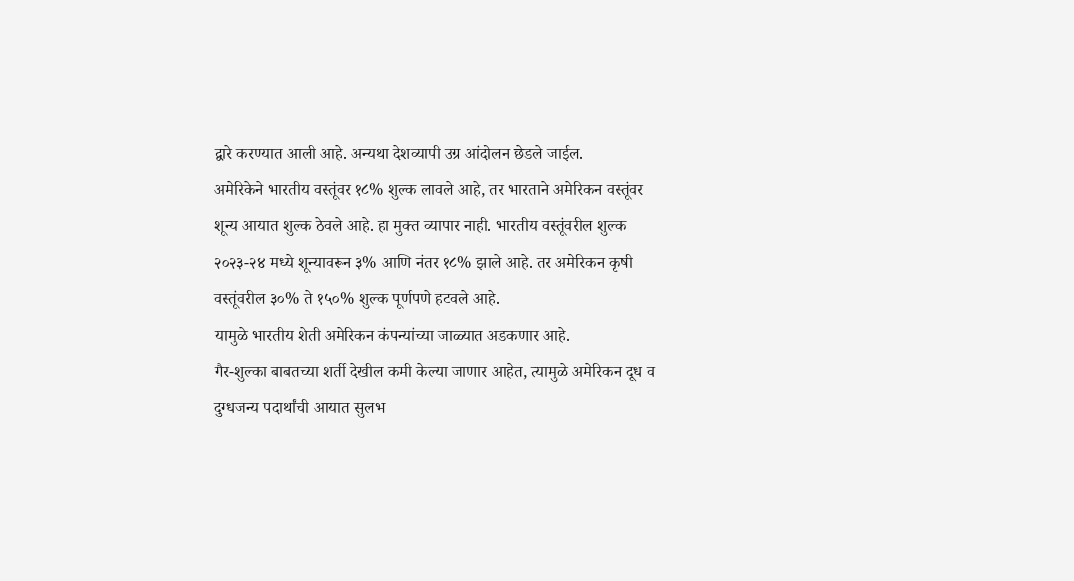द्वारे करण्यात आली आहे. अन्यथा देशव्यापी उग्र आंदोलन छेडले जाईल.
अमेरिकेने भारतीय वस्तूंवर १८% शुल्क लावले आहे, तर भारताने अमेरिकन वस्तूंवर शून्य आयात शुल्क ठेवले आहे. हा मुक्त व्यापार नाही. भारतीय वस्तूंवरील शुल्क २०२३-२४ मध्ये शून्यावरून ३% आणि नंतर १८% झाले आहे. तर अमेरिकन कृषी वस्तूंवरील ३०% ते १५०% शुल्क पूर्णपणे हटवले आहे.
यामुळे भारतीय शेती अमेरिकन कंपन्यांच्या जाळ्यात अडकणार आहे.
गैर-शुल्का बाबतच्या शर्ती देखील कमी केल्या जाणार आहेत, त्यामुळे अमेरिकन दूध व दुग्धजन्य पदार्थांची आयात सुलभ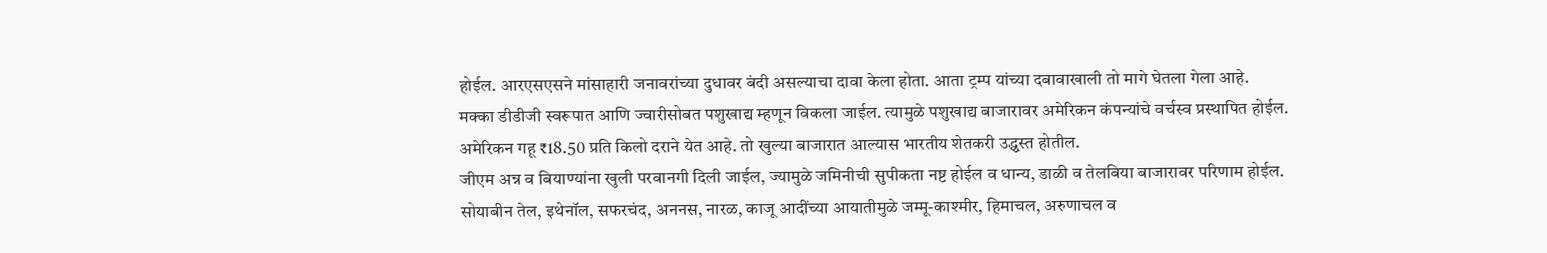होईल. आरएसएसने मांसाहारी जनावरांच्या दुधावर बंदी असल्याचा दावा केला होता. आता ट्रम्प यांच्या दबावाखाली तो मागे घेतला गेला आहे.
मक्का डीडीजी स्वरूपात आणि ज्वारीसोबत पशुखाद्य म्हणून विकला जाईल. त्यामुळे पशुखाद्य बाजारावर अमेरिकन कंपन्यांचे वर्चस्व प्रस्थापित होईल.
अमेरिकन गहू ₹18.50 प्रति किलो दराने येत आहे. तो खुल्या बाजारात आल्यास भारतीय शेतकरी उद्ध्वस्त होतील.
जीएम अन्न व बियाण्यांना खुली परवानगी दिली जाईल, ज्यामुळे जमिनीची सुपीकता नष्ट होईल व धान्य, डाळी व तेलबिया बाजारावर परिणाम होईल.
सोयाबीन तेल, इथेनॉल, सफरचंद, अननस, नारळ, काजू आदींच्या आयातीमुळे जम्मू-काश्मीर, हिमाचल, अरुणाचल व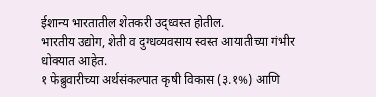ईशान्य भारतातील शेतकरी उद्ध्वस्त होतील.
भारतीय उद्योग, शेती व दुग्धव्यवसाय स्वस्त आयातीच्या गंभीर धोक्यात आहेत.
१ फेब्रुवारीच्या अर्थसंकल्पात कृषी विकास (३.१%) आणि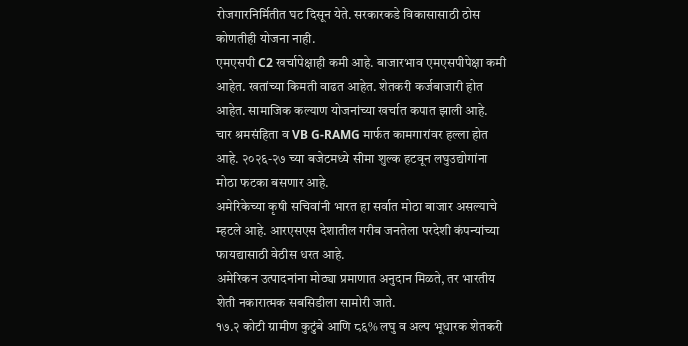रोजगारनिर्मितीत घट दिसून येते. सरकारकडे विकासासाठी ठोस कोणतीही योजना नाही.
एमएसपी C2 खर्चापेक्षाही कमी आहे. बाजारभाव एमएसपीपेक्षा कमी आहेत. खतांच्या किमती वाढत आहेत. शेतकरी कर्जबाजारी होत आहेत. सामाजिक कल्याण योजनांच्या खर्चात कपात झाली आहे.
चार श्रमसंहिता व VB G-RAMG मार्फत कामगारांवर हल्ला होत आहे. २०२६-२७ च्या बजेटमध्ये सीमा शुल्क हटवून लघुउद्योगांना मोठा फटका बसणार आहे.
अमेरिकेच्या कृषी सचिवांनी भारत हा सर्वात मोठा बाजार असल्याचे म्हटले आहे. आरएसएस देशातील गरीब जनतेला परदेशी कंपन्यांच्या फायद्यासाठी वेठीस धरत आहे.
अमेरिकन उत्पादनांना मोठ्या प्रमाणात अनुदान मिळते, तर भारतीय शेती नकारात्मक सबसिडीला सामोरी जाते.
१७.२ कोटी ग्रामीण कुटुंबे आणि ८६% लघु व अल्प भूधारक शेतकरी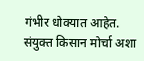गंभीर धोक्यात आहेत.
संयुक्त किसान मोर्चा अशा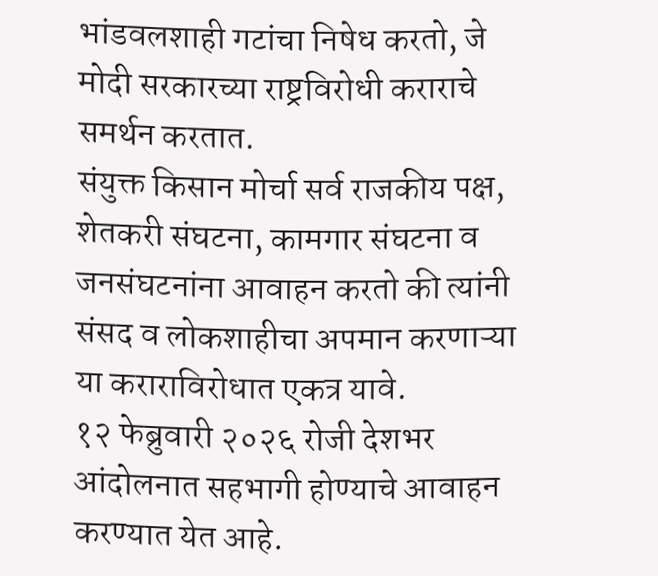भांडवलशाही गटांचा निषेध करतो, जे मोदी सरकारच्या राष्ट्रविरोधी कराराचे समर्थन करतात.
संयुक्त किसान मोर्चा सर्व राजकीय पक्ष, शेतकरी संघटना, कामगार संघटना व जनसंघटनांना आवाहन करतो की त्यांनी संसद व लोकशाहीचा अपमान करणाऱ्या या कराराविरोधात एकत्र यावे.
१२ फेब्रुवारी २०२६ रोजी देशभर आंदोलनात सहभागी होण्याचे आवाहन करण्यात येत आहे.